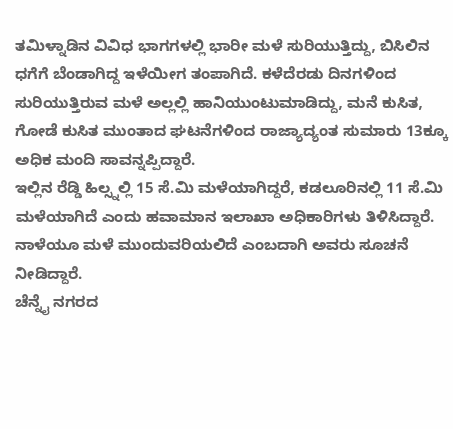ತಮಿಳ್ನಾಡಿನ ವಿವಿಧ ಭಾಗಗಳಲ್ಲಿ ಭಾರೀ ಮಳೆ ಸುರಿಯುತ್ತಿದ್ದು, ಬಿಸಿಲಿನ ಧಗೆಗೆ ಬೆಂಡಾಗಿದ್ದ ಇಳೆಯೀಗ ತಂಪಾಗಿದೆ. ಕಳೆದೆರಡು ದಿನಗಳಿಂದ ಸುರಿಯುತ್ತಿರುವ ಮಳೆ ಅಲ್ಲಲ್ಲಿ ಹಾನಿಯುಂಟುಮಾಡಿದ್ದು, ಮನೆ ಕುಸಿತ, ಗೋಡೆ ಕುಸಿತ ಮುಂತಾದ ಘಟನೆಗಳಿಂದ ರಾಜ್ಯಾದ್ಯಂತ ಸುಮಾರು 13ಕ್ಕೂ ಅಧಿಕ ಮಂದಿ ಸಾವನ್ನಪ್ಪಿದ್ದಾರೆ.
ಇಲ್ಲಿನ ರೆಡ್ಡಿ ಹಿಲ್ಸ್ನಲ್ಲಿ 15 ಸೆ.ಮಿ ಮಳೆಯಾಗಿದ್ದರೆ, ಕಡಲೂರಿನಲ್ಲಿ 11 ಸೆ.ಮಿ ಮಳೆಯಾಗಿದೆ ಎಂದು ಹವಾಮಾನ ಇಲಾಖಾ ಅಧಿಕಾರಿಗಳು ತಿಳಿಸಿದ್ದಾರೆ. ನಾಳೆಯೂ ಮಳೆ ಮುಂದುವರಿಯಲಿದೆ ಎಂಬದಾಗಿ ಅವರು ಸೂಚನೆ ನೀಡಿದ್ದಾರೆ.
ಚೆನ್ನೈ ನಗರದ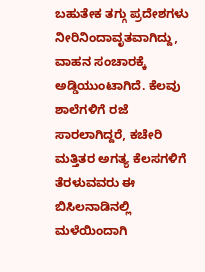ಬಹುತೇಕ ತಗ್ಗು ಪ್ರದೇಶಗಳು ನೀರಿನಿಂದಾವೃತವಾಗಿದ್ದು, ವಾಹನ ಸಂಚಾರಕ್ಕೆ ಅಡ್ಡಿಯುಂಟಾಗಿದೆ. ಕೆಲವು ಶಾಲೆಗಳಿಗೆ ರಜೆ ಸಾರಲಾಗಿದ್ದರೆ, ಕಚೇರಿ ಮತ್ತಿತರ ಅಗತ್ಯ ಕೆಲಸಗಳಿಗೆ ತೆರಳುವವರು ಈ ಬಿಸಿಲನಾಡಿನಲ್ಲಿ ಮಳೆಯಿಂದಾಗಿ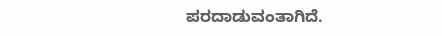ಪರದಾಡುವಂತಾಗಿದೆ.